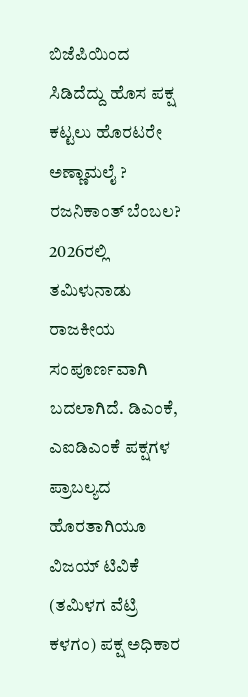ಬಿಜೆಪಿಯಿಂದ ಸಿಡಿದೆದ್ದು ಹೊಸ ಪಕ್ಷ ಕಟ್ಟಲು ಹೊರಟರೇ ಅಣ್ಣಾಮಲೈ ? ರಜನಿಕಾಂತ್ ಬೆಂಬಲ?
2026ರಲ್ಲಿ ತಮಿಳುನಾಡು ರಾಜಕೀಯ ಸಂಪೂರ್ಣವಾಗಿ ಬದಲಾಗಿದೆ. ಡಿಎಂಕೆ, ಎಐಡಿಎಂಕೆ ಪಕ್ಷಗಳ ಪ್ರಾಬಲ್ಯದ ಹೊರತಾಗಿಯೂ ವಿಜಯ್ ಟಿವಿಕೆ (ತಮಿಳಗ ವೆಟ್ರಿ ಕಳಗಂ) ಪಕ್ಷ ಅಧಿಕಾರ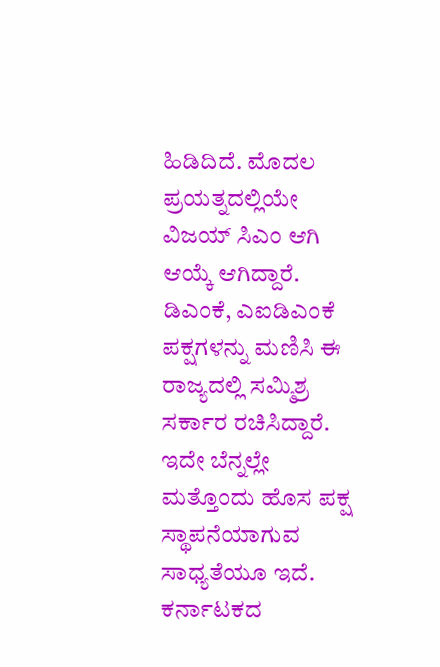ಹಿಡಿದಿದೆ. ಮೊದಲ ಪ್ರಯತ್ನದಲ್ಲಿಯೇ ವಿಜಯ್ ಸಿಎಂ ಆಗಿ ಆಯ್ಕೆ ಆಗಿದ್ದಾರೆ. ಡಿಎಂಕೆ, ಎಐಡಿಎಂಕೆ ಪಕ್ಷಗಳನ್ನು ಮಣಿಸಿ ಈ ರಾಜ್ಯದಲ್ಲಿ ಸಮ್ಮಿಶ್ರ ಸರ್ಕಾರ ರಚಿಸಿದ್ದಾರೆ. ಇದೇ ಬೆನ್ನಲ್ಲೇ ಮತ್ತೊಂದು ಹೊಸ ಪಕ್ಷ ಸ್ಥಾಪನೆಯಾಗುವ ಸಾಧ್ಯತೆಯೂ ಇದೆ.
ಕರ್ನಾಟಕದ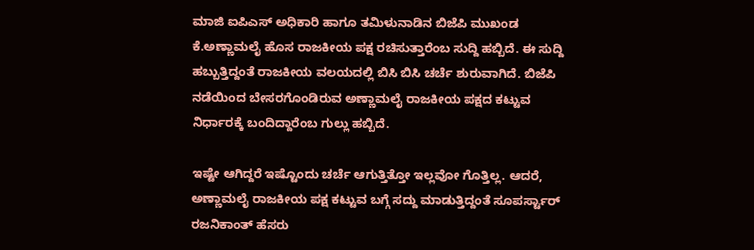ಮಾಜಿ ಐಪಿಎಸ್ ಅಧಿಕಾರಿ ಹಾಗೂ ತಮಿಳುನಾಡಿನ ಬಿಜೆಪಿ ಮುಖಂಡ ಕೆ.ಅಣ್ಣಾಮಲೈ ಹೊಸ ರಾಜಕೀಯ ಪಕ್ಷ ರಚಿಸುತ್ತಾರೆಂಬ ಸುದ್ದಿ ಹಬ್ಬಿದೆ. ಈ ಸುದ್ದಿ ಹಬ್ಬುತ್ತಿದ್ದಂತೆ ರಾಜಕೀಯ ವಲಯದಲ್ಲಿ ಬಿಸಿ ಬಿಸಿ ಚರ್ಚೆ ಶುರುವಾಗಿದೆ. ಬಿಜೆಪಿ ನಡೆಯಿಂದ ಬೇಸರಗೊಂಡಿರುವ ಅಣ್ಣಾಮಲೈ ರಾಜಕೀಯ ಪಕ್ಷದ ಕಟ್ಟುವ ನಿರ್ಧಾರಕ್ಕೆ ಬಂದಿದ್ದಾರೆಂಬ ಗುಲ್ಲು ಹಬ್ಬಿದೆ.

ಇಷ್ಟೇ ಆಗಿದ್ದರೆ ಇಷ್ಟೊಂದು ಚರ್ಚೆ ಆಗುತ್ತಿತ್ತೋ ಇಲ್ಲವೋ ಗೊತ್ತಿಲ್ಲ. ಆದರೆ, ಅಣ್ಣಾಮಲೈ ರಾಜಕೀಯ ಪಕ್ಷ ಕಟ್ಟುವ ಬಗ್ಗೆ ಸದ್ದು ಮಾಡುತ್ತಿದ್ದಂತೆ ಸೂಪರ್ಸ್ಟಾರ್ ರಜನಿಕಾಂತ್ ಹೆಸರು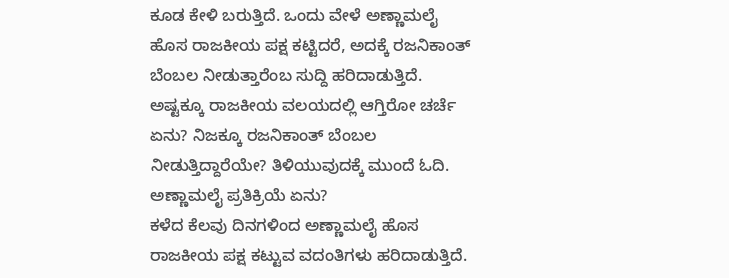ಕೂಡ ಕೇಳಿ ಬರುತ್ತಿದೆ. ಒಂದು ವೇಳೆ ಅಣ್ಣಾಮಲೈ ಹೊಸ ರಾಜಕೀಯ ಪಕ್ಷ ಕಟ್ಟಿದರೆ, ಅದಕ್ಕೆ ರಜನಿಕಾಂತ್ ಬೆಂಬಲ ನೀಡುತ್ತಾರೆಂಬ ಸುದ್ದಿ ಹರಿದಾಡುತ್ತಿದೆ. ಅಷ್ಟಕ್ಕೂ ರಾಜಕೀಯ ವಲಯದಲ್ಲಿ ಆಗ್ತಿರೋ ಚರ್ಚೆ ಏನು? ನಿಜಕ್ಕೂ ರಜನಿಕಾಂತ್ ಬೆಂಬಲ ನೀಡುತ್ತಿದ್ದಾರೆಯೇ? ತಿಳಿಯುವುದಕ್ಕೆ ಮುಂದೆ ಓದಿ.
ಅಣ್ಣಾಮಲೈ ಪ್ರತಿಕ್ರಿಯೆ ಏನು?
ಕಳೆದ ಕೆಲವು ದಿನಗಳಿಂದ ಅಣ್ಣಾಮಲೈ ಹೊಸ ರಾಜಕೀಯ ಪಕ್ಷ ಕಟ್ಟುವ ವದಂತಿಗಳು ಹರಿದಾಡುತ್ತಿದೆ.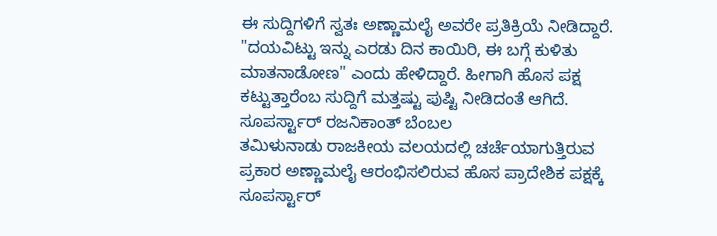ಈ ಸುದ್ದಿಗಳಿಗೆ ಸ್ವತಃ ಅಣ್ಣಾಮಲೈ ಅವರೇ ಪ್ರತಿಕ್ರಿಯೆ ನೀಡಿದ್ದಾರೆ. "ದಯವಿಟ್ಟು ಇನ್ನು ಎರಡು ದಿನ ಕಾಯಿರಿ, ಈ ಬಗ್ಗೆ ಕುಳಿತು ಮಾತನಾಡೋಣ" ಎಂದು ಹೇಳಿದ್ದಾರೆ. ಹೀಗಾಗಿ ಹೊಸ ಪಕ್ಷ ಕಟ್ಟುತ್ತಾರೆಂಬ ಸುದ್ದಿಗೆ ಮತ್ತಷ್ಟು ಪುಷ್ಟಿ ನೀಡಿದಂತೆ ಆಗಿದೆ.
ಸೂಪರ್ಸ್ಟಾರ್ ರಜನಿಕಾಂತ್ ಬೆಂಬಲ
ತಮಿಳುನಾಡು ರಾಜಕೀಯ ವಲಯದಲ್ಲಿ ಚರ್ಚೆಯಾಗುತ್ತಿರುವ ಪ್ರಕಾರ ಅಣ್ಣಾಮಲೈ ಆರಂಭಿಸಲಿರುವ ಹೊಸ ಪ್ರಾದೇಶಿಕ ಪಕ್ಷಕ್ಕೆ ಸೂಪರ್ಸ್ಟಾರ್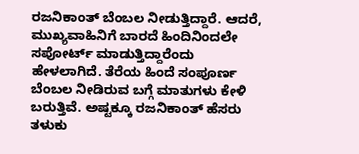ರಜನಿಕಾಂತ್ ಬೆಂಬಲ ನೀಡುತ್ತಿದ್ದಾರೆ. ಆದರೆ, ಮುಖ್ಯವಾಹಿನಿಗೆ ಬಾರದೆ ಹಿಂದಿನಿಂದಲೇ ಸಪೋರ್ಟ್ ಮಾಡುತ್ತಿದ್ದಾರೆಂದು ಹೇಳಲಾಗಿದೆ. ತೆರೆಯ ಹಿಂದೆ ಸಂಪೂರ್ಣ ಬೆಂಬಲ ನೀಡಿರುವ ಬಗ್ಗೆ ಮಾತುಗಳು ಕೇಳಿ ಬರುತ್ತಿವೆ. ಅಷ್ಟಕ್ಕೂ ರಜನಿಕಾಂತ್ ಹೆಸರು ತಳುಕು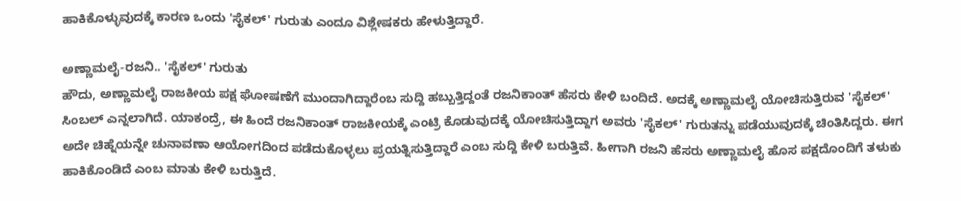ಹಾಕಿಕೊಳ್ಳುವುದಕ್ಕೆ ಕಾರಣ ಒಂದು 'ಸೈಕಲ್' ಗುರುತು ಎಂದೂ ವಿಶ್ಲೇಷಕರು ಹೇಳುತ್ತಿದ್ದಾರೆ.

ಅಣ್ಣಾಮಲೈ-ರಜನಿ.. 'ಸೈಕಲ್' ಗುರುತು
ಹೌದು, ಅಣ್ಣಾಮಲೈ ರಾಜಕೀಯ ಪಕ್ಷ ಘೋಷಣೆಗೆ ಮುಂದಾಗಿದ್ದಾರೆಂಬ ಸುದ್ದಿ ಹಬ್ಬುತ್ತಿದ್ದಂತೆ ರಜನಿಕಾಂತ್ ಹೆಸರು ಕೇಳಿ ಬಂದಿದೆ. ಅದಕ್ಕೆ ಅಣ್ಣಾಮಲೈ ಯೋಚಿಸುತ್ತಿರುವ 'ಸೈಕಲ್' ಸಿಂಬಲ್ ಎನ್ನಲಾಗಿದೆ. ಯಾಕಂದ್ರೆ, ಈ ಹಿಂದೆ ರಜನಿಕಾಂತ್ ರಾಜಕೀಯಕ್ಕೆ ಎಂಟ್ರಿ ಕೊಡುವುದಕ್ಕೆ ಯೋಚಿಸುತ್ತಿದ್ದಾಗ ಅವರು 'ಸೈಕಲ್' ಗುರುತನ್ನು ಪಡೆಯುವುದಕ್ಕೆ ಚಿಂತಿಸಿದ್ದರು. ಈಗ ಅದೇ ಚಿಹ್ನೆಯನ್ನೇ ಚುನಾವಣಾ ಆಯೋಗದಿಂದ ಪಡೆದುಕೊಳ್ಳಲು ಪ್ರಯತ್ನಿಸುತ್ತಿದ್ದಾರೆ ಎಂಬ ಸುದ್ದಿ ಕೇಳಿ ಬರುತ್ತಿವೆ. ಹೀಗಾಗಿ ರಜನಿ ಹೆಸರು ಅಣ್ಣಾಮಲೈ ಹೊಸ ಪಕ್ಷದೊಂದಿಗೆ ತಳುಕು ಹಾಕಿಕೊಂಡಿದೆ ಎಂಬ ಮಾತು ಕೇಳಿ ಬರುತ್ತಿದೆ.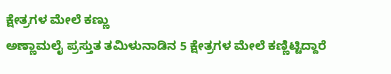ಕ್ಷೇತ್ರಗಳ ಮೇಲೆ ಕಣ್ಣು
ಅಣ್ಣಾಮಲೈ ಪ್ರಸ್ತುತ ತಮಿಳುನಾಡಿನ 5 ಕ್ಷೇತ್ರಗಳ ಮೇಲೆ ಕಣ್ಣಿಟ್ಟಿದ್ದಾರೆ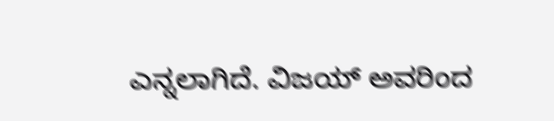ಎನ್ನಲಾಗಿದೆ. ವಿಜಯ್ ಅವರಿಂದ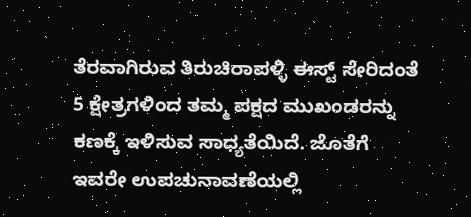ತೆರವಾಗಿರುವ ತಿರುಚಿರಾಪಳ್ಳಿ ಈಸ್ಟ್ ಸೇರಿದಂತೆ 5 ಕ್ಷೇತ್ರಗಳಿಂದ ತಮ್ಮ ಪಕ್ಷದ ಮುಖಂಡರನ್ನು ಕಣಕ್ಕೆ ಇಳಿಸುವ ಸಾಧ್ಯತೆಯಿದೆ. ಜೊತೆಗೆ ಇವರೇ ಉಪಚುನಾವಣೆಯಲ್ಲಿ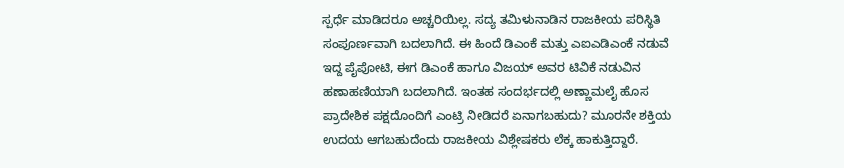ಸ್ಪರ್ಧೆ ಮಾಡಿದರೂ ಅಚ್ಚರಿಯಿಲ್ಲ. ಸದ್ಯ ತಮಿಳುನಾಡಿನ ರಾಜಕೀಯ ಪರಿಸ್ಥಿತಿ ಸಂಪೂರ್ಣವಾಗಿ ಬದಲಾಗಿದೆ. ಈ ಹಿಂದೆ ಡಿಎಂಕೆ ಮತ್ತು ಎಐಎಡಿಎಂಕೆ ನಡುವೆ ಇದ್ದ ಪೈಪೋಟಿ, ಈಗ ಡಿಎಂಕೆ ಹಾಗೂ ವಿಜಯ್ ಅವರ ಟಿವಿಕೆ ನಡುವಿನ ಹಣಾಹಣಿಯಾಗಿ ಬದಲಾಗಿದೆ. ಇಂತಹ ಸಂದರ್ಭದಲ್ಲಿ ಅಣ್ಣಾಮಲೈ ಹೊಸ ಪ್ರಾದೇಶಿಕ ಪಕ್ಷದೊಂದಿಗೆ ಎಂಟ್ರಿ ನೀಡಿದರೆ ಏನಾಗಬಹುದು? ಮೂರನೇ ಶಕ್ತಿಯ ಉದಯ ಆಗಬಹುದೆಂದು ರಾಜಕೀಯ ವಿಶ್ಲೇಷಕರು ಲೆಕ್ಕ ಹಾಕುತ್ತಿದ್ದಾರೆ.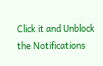Click it and Unblock the Notifications